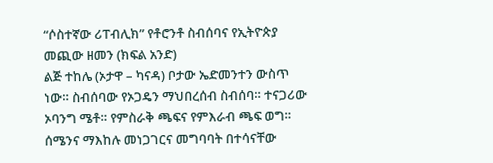“ሶስተኛው ሪፐብሊክ” የቶሮንቶ ስብሰባና የኢትዮጵያ መጪው ዘመን (ክፍል አንድ)
ልጅ ተከሌ (ኦታዋ – ካናዳ) ቦታው ኤድመንተን ውስጥ ነው። ስብሰባው የኦጋዴን ማህበረሰብ ስብሰባ። ተናጋሪው ኦባንግ ሜቶ። የምስራቅ ጫፍና የምእራብ ጫፍ ወግ። ሰሜንና ማእከሉ መነጋገርና መግባባት በተሳናቸው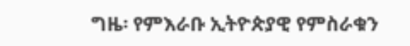ግዜ፡ የምእራቡ ኢትዮጵያዊ የምስራቁን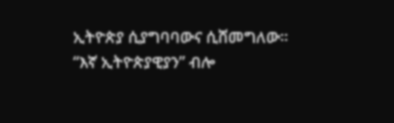ኢትዮጵያ ሲያግባባውና ሲሸመግለው። “እኛ ኢትዮጵያዊያን” ብሎ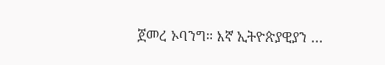ጀመረ ኦባንግ። እኛ ኢትዮጵያዊያን …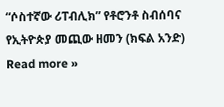“ሶስተኛው ሪፐብሊክ” የቶሮንቶ ስብሰባና የኢትዮጵያ መጪው ዘመን (ክፍል አንድ) Read more »